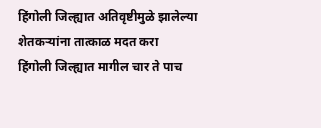हिंगोली जिल्ह्यात अतिवृष्टीमुळे झालेल्या शेतकऱ्यांना तात्काळ मदत करा
हिंगोली जिल्ह्यात मागील चार ते पाच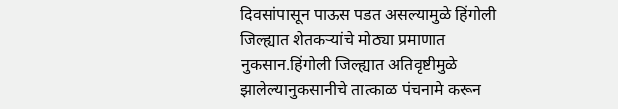दिवसांपासून पाऊस पडत असल्यामुळे हिंगोली जिल्ह्यात शेतकऱ्यांचे मोठ्या प्रमाणात नुकसान.हिंगोली जिल्ह्यात अतिवृष्टीमुळे झालेल्यानुकसानीचे तात्काळ पंचनामे करून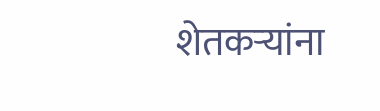शेतकऱ्यांना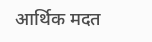आर्थिक मदत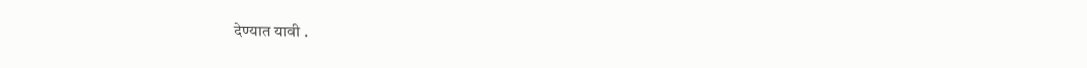देण्यात यावी .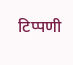टिप्पणी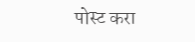पोस्ट करा